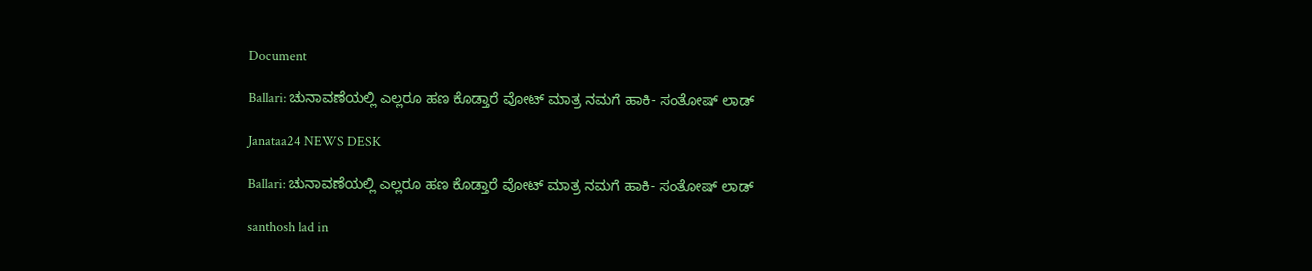Document

Ballari: ಚುನಾವಣೆಯಲ್ಲಿ ಎಲ್ಲರೂ ಹಣ ಕೊಡ್ತಾರೆ ವೋಟ್ ಮಾತ್ರ ನಮಗೆ ಹಾಕಿ- ಸಂತೋಷ್ ಲಾಡ್

Janataa24 NEWS DESK

Ballari: ಚುನಾವಣೆಯಲ್ಲಿ ಎಲ್ಲರೂ ಹಣ ಕೊಡ್ತಾರೆ ವೋಟ್ ಮಾತ್ರ ನಮಗೆ ಹಾಕಿ- ಸಂತೋಷ್ ಲಾಡ್

santhosh lad in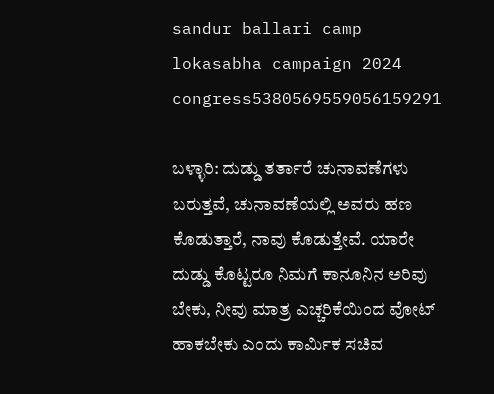sandur ballari camp lokasabha campaign 2024 congress5380569559056159291

ಬಳ್ಳಾರಿ: ದುಡ್ಡು ತರ್ತಾರೆ ಚುನಾವಣೆಗಳು ಬರುತ್ತವೆ, ಚುನಾವಣೆಯಲ್ಲಿ ಅವರು ಹಣ ಕೊಡುತ್ತಾರೆ, ನಾವು ಕೊಡುತ್ತೇವೆ. ಯಾರೇ ದುಡ್ಡು ಕೊಟ್ಟರೂ ನಿಮಗೆ ಕಾನೂನಿನ ಅರಿವು ಬೇಕು, ನೀವು ಮಾತ್ರ ಎಚ್ಚರಿಕೆಯಿಂದ ವೋಟ್ ಹಾಕಬೇಕು ಎಂದು ಕಾರ್ಮಿಕ ಸಚಿವ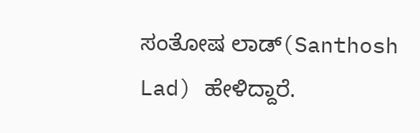ಸಂತೋಷ ಲಾಡ್(Santhosh Lad) ಹೇಳಿದ್ದಾರೆ.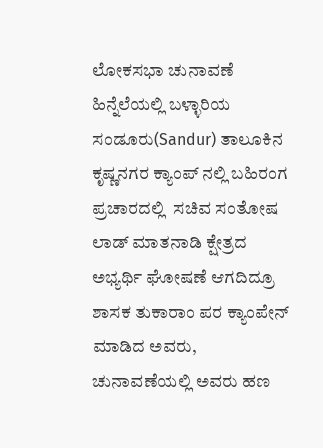ಲೋಕಸಭಾ ಚುನಾವಣೆ ಹಿನ್ನೆಲೆಯಲ್ಲಿ ಬಳ್ಳಾರಿಯ ಸಂಡೂರು(Sandur) ತಾಲೂಕಿನ ಕೃಷ್ಣನಗರ ಕ್ಯಾಂಪ್ ನಲ್ಲಿ ಬಹಿರಂಗ ಪ್ರಚಾರದಲ್ಲಿ  ಸಚಿವ ಸಂತೋಷ ಲಾಡ್ ಮಾತನಾಡಿ ಕ್ಷೇತ್ರದ ಅಭ್ಯರ್ಥಿ ಘೋಷಣೆ ಆಗದಿದ್ರೂ ಶಾಸಕ ತುಕಾರಾಂ ಪರ ಕ್ಯಾಂಪೇನ್ ಮಾಡಿದ ಅವರು, ಚುನಾವಣೆಯಲ್ಲಿ ಅವರು ಹಣ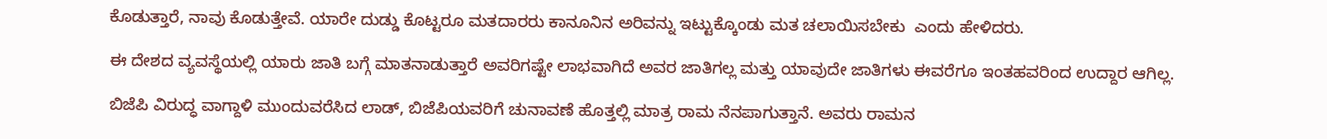ಕೊಡುತ್ತಾರೆ, ನಾವು ಕೊಡುತ್ತೇವೆ. ಯಾರೇ ದುಡ್ಡು ಕೊಟ್ಟರೂ ಮತದಾರರು ಕಾನೂನಿನ ಅರಿವನ್ನು ಇಟ್ಟುಕ್ಕೊಂಡು ಮತ ಚಲಾಯಿಸಬೇಕು  ಎಂದು ಹೇಳಿದರು.

ಈ ದೇಶದ ವ್ಯವಸ್ಥೆಯಲ್ಲಿ ಯಾರು ಜಾತಿ ಬಗ್ಗೆ ಮಾತನಾಡುತ್ತಾರೆ ಅವರಿಗಷ್ಟೇ ಲಾಭವಾಗಿದೆ ಅವರ ಜಾತಿಗಲ್ಲ ಮತ್ತು ಯಾವುದೇ ಜಾತಿಗಳು ಈವರೆಗೂ ಇಂತಹವರಿಂದ ಉದ್ದಾರ ಆಗಿಲ್ಲ.

ಬಿಜೆಪಿ ವಿರುದ್ಧ ವಾಗ್ದಾಳಿ ಮುಂದುವರೆಸಿದ ಲಾಡ್, ಬಿಜೆಪಿಯವರಿಗೆ ಚುನಾವಣೆ ಹೊತ್ತಲ್ಲಿ ಮಾತ್ರ ರಾಮ ನೆನಪಾಗುತ್ತಾನೆ. ಅವರು ರಾಮನ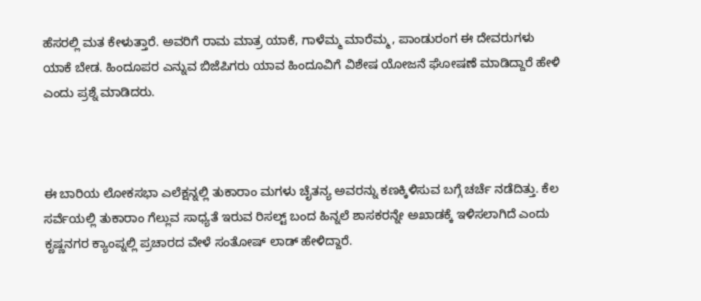ಹೆಸರಲ್ಲಿ ಮತ ಕೇಳುತ್ತಾರೆ. ಅವರಿಗೆ ರಾಮ ಮಾತ್ರ ಯಾಕೆ, ಗಾಳೆಮ್ಮ ಮಾರೆಮ್ಮ, ಪಾಂಡುರಂಗ ಈ ದೇವರುಗಳು ಯಾಕೆ‌ ಬೇಡ. ಹಿಂದೂಪರ ಎನ್ನುವ ಬಿಜೆಪಿಗರು ಯಾವ ಹಿಂದೂವಿಗೆ ವಿಶೇಷ ಯೋಜನೆ ಘೋಷಣೆ ಮಾಡಿದ್ದಾರೆ ಹೇಳಿ ಎಂದು ಪ್ರಶ್ನೆ ಮಾಡಿದರು.



ಈ ಬಾರಿಯ ಲೋಕಸಭಾ ಎಲೆಕ್ಷನ್ನಲ್ಲಿ ತುಕಾರಾಂ ಮಗಳು ಚೈತನ್ಯ ಅವರನ್ನು ಕಣಕ್ಕಿಳಿಸುವ ಬಗ್ಗೆ ಚರ್ಚೆ ನಡೆದಿತ್ತು. ಕೆಲ ಸರ್ವೆಯಲ್ಲಿ ತುಕಾರಾಂ ಗೆಲ್ಲುವ ಸಾಧ್ಯತೆ ಇರುವ ರಿಸಲ್ಟ್ ಬಂದ ಹಿನ್ನಲೆ ಶಾಸಕರನ್ನೇ ಅಖಾಡಕ್ಕೆ ಇಳಿಸಲಾಗಿದೆ ಎಂದು ಕೃಷ್ಣನಗರ ಕ್ಯಾಂಪ್ನಲ್ಲಿ ಪ್ರಚಾರದ ವೇಳೆ ಸಂತೋಷ್ ಲಾಡ್ ಹೇಳಿದ್ದಾರೆ.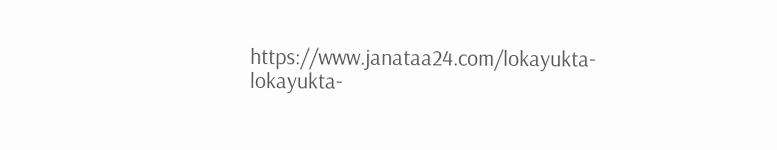https://www.janataa24.com/lokayukta-lokayukta-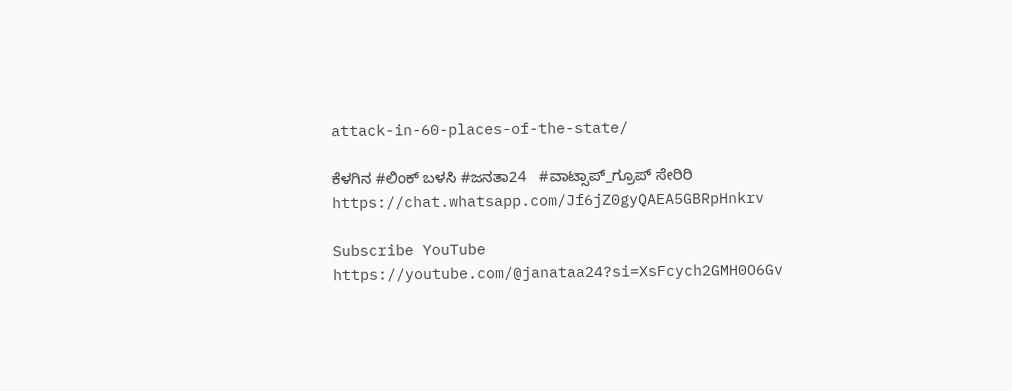attack-in-60-places-of-the-state/

ಕೆಳಗಿನ #ಲಿಂಕ್ ಬಳಸಿ #ಜನತಾ24   #ವಾಟ್ಸಾಪ್_ಗ್ರೂಪ್ ಸೇರಿರಿ  https://chat.whatsapp.com/Jf6jZ0gyQAEA5GBRpHnkrv

Subscribe YouTube
https://youtube.com/@janataa24?si=XsFcych2GMH0O6Gv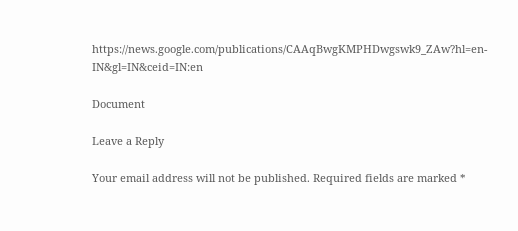https://news.google.com/publications/CAAqBwgKMPHDwgswk9_ZAw?hl=en-IN&gl=IN&ceid=IN:en

Document

Leave a Reply

Your email address will not be published. Required fields are marked *